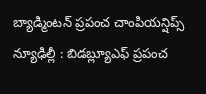బ్యాడ్మింటన్ ప్రపంచ చాంపియన్షిప్స్
న్యూఢిల్లీ : బిడబ్ల్యూఎఫ్ ప్రపంచ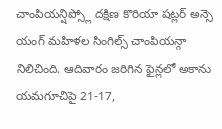చాంపియన్షిప్స్లో దక్షిణ కొరియా షట్లర్ అన్సె యంగ్ మహిళల సింగిల్స్ చాంపియన్గా నిలిచింది. ఆదివారం జరిగిన ఫైన్లలో అకాను యమగూచిపై 21-17,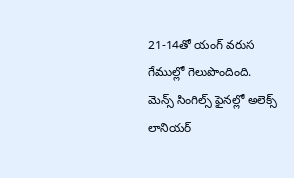21-14తో యంగ్ వరుస గేముల్లో గెలుపొందింది. మెన్స్ సింగిల్స్ ఫైనల్లో అలెక్స్ లానియర్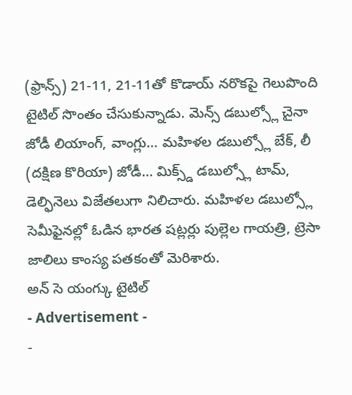(ఫ్రాన్స్) 21-11, 21-11తో కొడాయ్ నరొకపై గెలుపొంది టైటిల్ సొంతం చేసుకున్నాడు. మెన్స్ డబుల్స్లో చైనా జోడీ లియాంగ్, వాంగ్లు… మహిళల డబుల్స్లో బేక్, లీ (దక్షిణ కొరియా) జోడీ… మిక్స్డ్ డబుల్స్లో టామ్, డెల్ఫినెలు విజేతలుగా నిలిచారు. మహిళల డబుల్స్లో సెమీఫైనల్లో ఓడిన భారత షట్లర్లు పుల్లెల గాయత్రి, ట్రెసా జాలిలు కాంస్య పతకంతో మెరిశారు.
అన్ సె యంగ్కు టైటిల్
- Advertisement -
-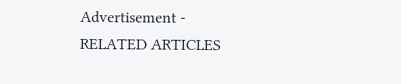Advertisement -
RELATED ARTICLES